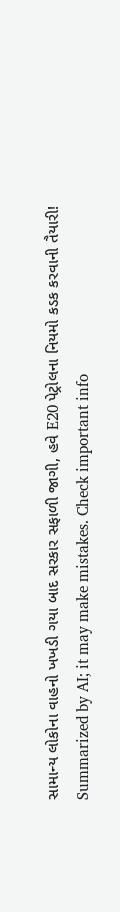સામાન્ય લોકોના વાહનો ખખડી ગયા બાદ સરકાર સફાળી જાગી, હવે E20 પેટ્રોલના નિયમો કડક કરવાની તૈયારી!
Summarized by AI; it may make mistakes. Check important info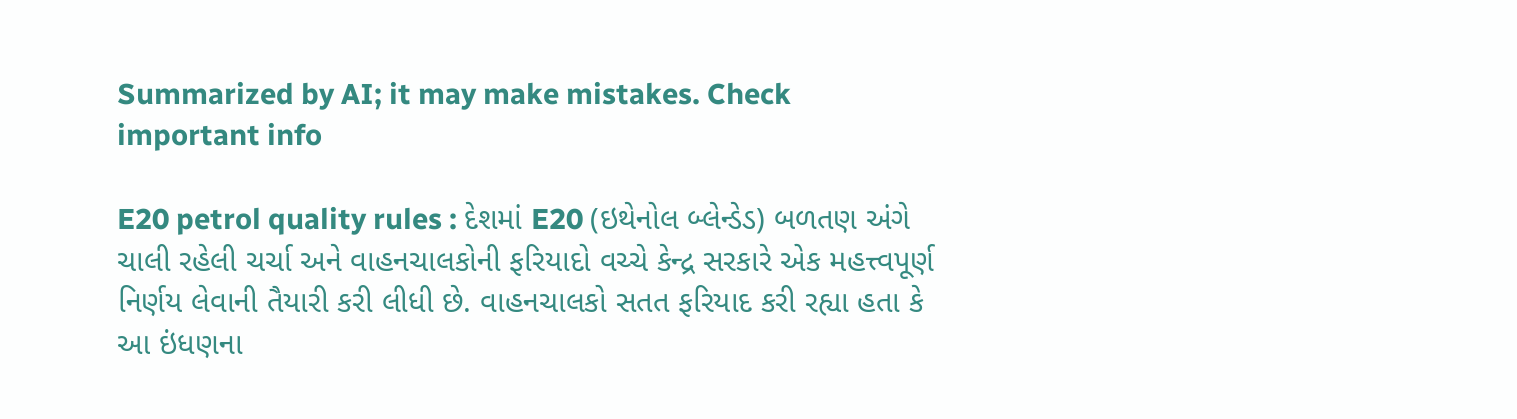Summarized by AI; it may make mistakes. Check important info

E20 petrol quality rules : દેશમાં E20 (ઇથેનોલ બ્લેન્ડેડ) બળતણ અંગે ચાલી રહેલી ચર્ચા અને વાહનચાલકોની ફરિયાદો વચ્ચે કેન્દ્ર સરકારે એક મહત્ત્વપૂર્ણ નિર્ણય લેવાની તૈયારી કરી લીધી છે. વાહનચાલકો સતત ફરિયાદ કરી રહ્યા હતા કે આ ઇંધણના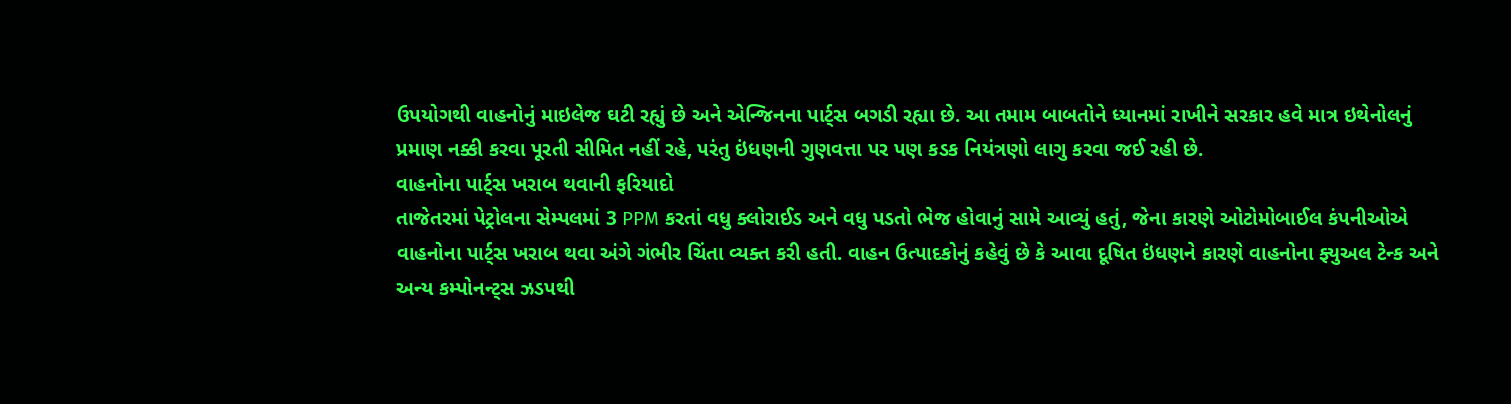ઉપયોગથી વાહનોનું માઇલેજ ઘટી રહ્યું છે અને એન્જિનના પાર્ટ્સ બગડી રહ્યા છે. આ તમામ બાબતોને ધ્યાનમાં રાખીને સરકાર હવે માત્ર ઇથેનોલનું પ્રમાણ નક્કી કરવા પૂરતી સીમિત નહીં રહે, પરંતુ ઇંધણની ગુણવત્તા પર પણ કડક નિયંત્રણો લાગુ કરવા જઈ રહી છે.
વાહનોના પાર્ટ્સ ખરાબ થવાની ફરિયાદો
તાજેતરમાં પેટ્રોલના સેમ્પલમાં 3 PPM કરતાં વધુ ક્લોરાઈડ અને વધુ પડતો ભેજ હોવાનું સામે આવ્યું હતું, જેના કારણે ઓટોમોબાઈલ કંપનીઓએ વાહનોના પાર્ટ્સ ખરાબ થવા અંગે ગંભીર ચિંતા વ્યક્ત કરી હતી. વાહન ઉત્પાદકોનું કહેવું છે કે આવા દૂષિત ઇંધણને કારણે વાહનોના ફ્યુઅલ ટેન્ક અને અન્ય કમ્પોનન્ટ્સ ઝડપથી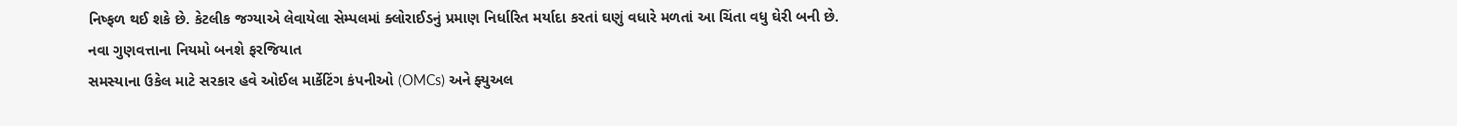નિષ્ફળ થઈ શકે છે. કેટલીક જગ્યાએ લેવાયેલા સેમ્પલમાં ક્લોરાઈડનું પ્રમાણ નિર્ધારિત મર્યાદા કરતાં ઘણું વધારે મળતાં આ ચિંતા વધુ ઘેરી બની છે.
નવા ગુણવત્તાના નિયમો બનશે ફરજિયાત
સમસ્યાના ઉકેલ માટે સરકાર હવે ઓઈલ માર્કેટિંગ કંપનીઓ (OMCs) અને ફ્યુઅલ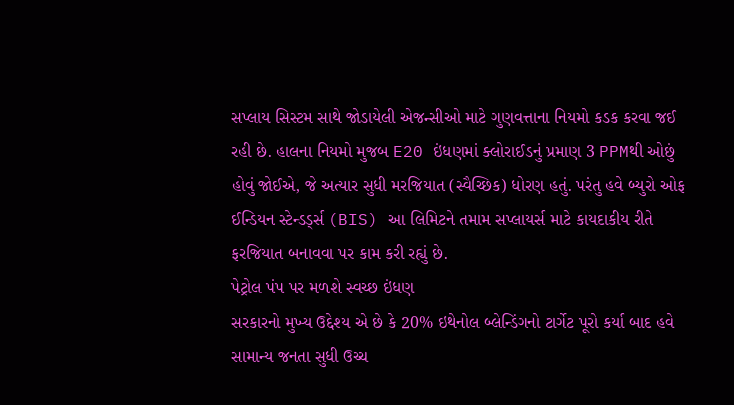સપ્લાય સિસ્ટમ સાથે જોડાયેલી એજન્સીઓ માટે ગુણવત્તાના નિયમો કડક કરવા જઈ રહી છે. હાલના નિયમો મુજબ E20 ઇંધણમાં ક્લોરાઈડનું પ્રમાણ 3 PPMથી ઓછું હોવું જોઈએ, જે અત્યાર સુધી મરજિયાત (સ્વૈચ્છિક) ધોરણ હતું. પરંતુ હવે બ્યુરો ઓફ ઈન્ડિયન સ્ટેન્ડર્ડ્સ (BIS) આ લિમિટને તમામ સપ્લાયર્સ માટે કાયદાકીય રીતે ફરજિયાત બનાવવા પર કામ કરી રહ્યું છે.
પેટ્રોલ પંપ પર મળશે સ્વચ્છ ઇંધણ
સરકારનો મુખ્ય ઉદ્દેશ્ય એ છે કે 20% ઇથેનોલ બ્લેન્ડિંગનો ટાર્ગેટ પૂરો કર્યા બાદ હવે સામાન્ય જનતા સુધી ઉચ્ચ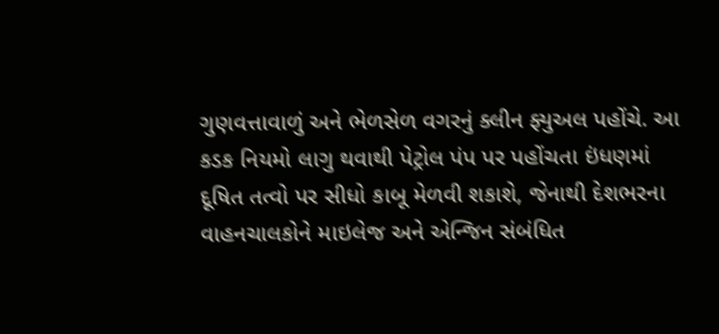ગુણવત્તાવાળું અને ભેળસેળ વગરનું ક્લીન ફ્યુઅલ પહોંચે. આ કડક નિયમો લાગુ થવાથી પેટ્રોલ પંપ પર પહોંચતા ઇંધણમાં દૂષિત તત્વો પર સીધો કાબૂ મેળવી શકાશે, જેનાથી દેશભરના વાહનચાલકોને માઇલેજ અને એન્જિન સંબંધિત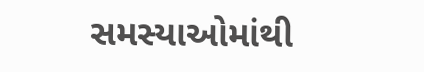સમસ્યાઓમાંથી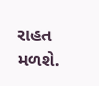રાહત મળશે.